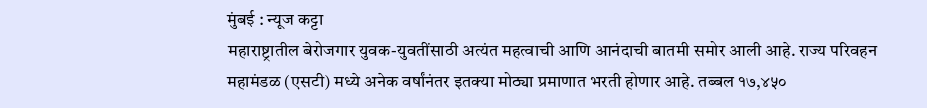मुंबई : न्यूज कट्टा
महाराष्ट्रातील बेरोजगार युवक-युवतींसाठी अत्यंत महत्वाची आणि आनंदाची बातमी समोर आली आहे. राज्य परिवहन महामंडळ (एसटी) मध्ये अनेक वर्षांनंतर इतक्या मोठ्या प्रमाणात भरती होणार आहे. तब्बल १७,४५०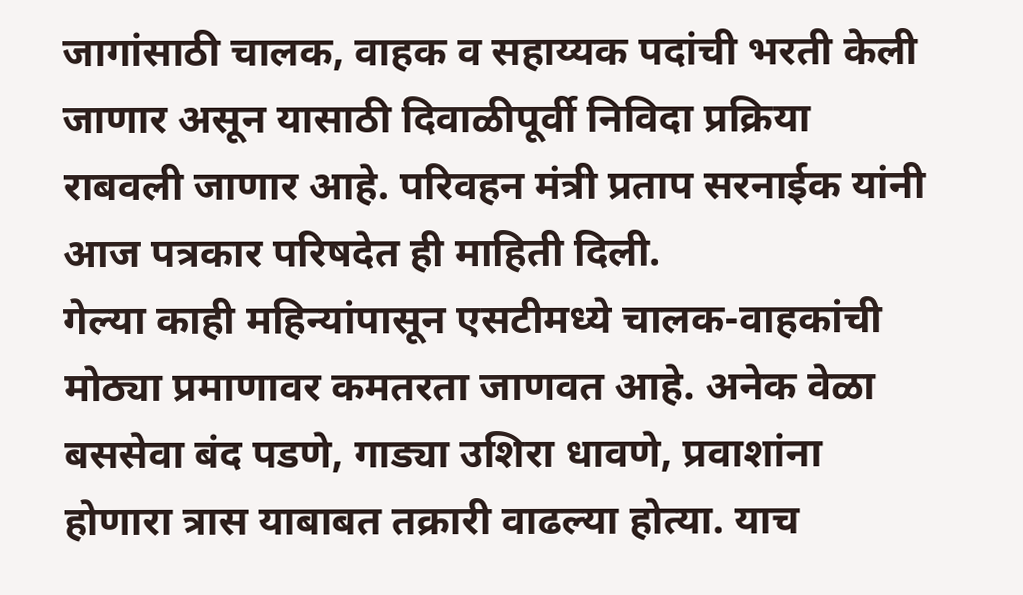जागांसाठी चालक, वाहक व सहाय्यक पदांची भरती केली जाणार असून यासाठी दिवाळीपूर्वी निविदा प्रक्रिया राबवली जाणार आहे. परिवहन मंत्री प्रताप सरनाईक यांनी आज पत्रकार परिषदेत ही माहिती दिली.
गेल्या काही महिन्यांपासून एसटीमध्ये चालक-वाहकांची मोठ्या प्रमाणावर कमतरता जाणवत आहे. अनेक वेळा बससेवा बंद पडणे, गाड्या उशिरा धावणे, प्रवाशांना होणारा त्रास याबाबत तक्रारी वाढल्या होत्या. याच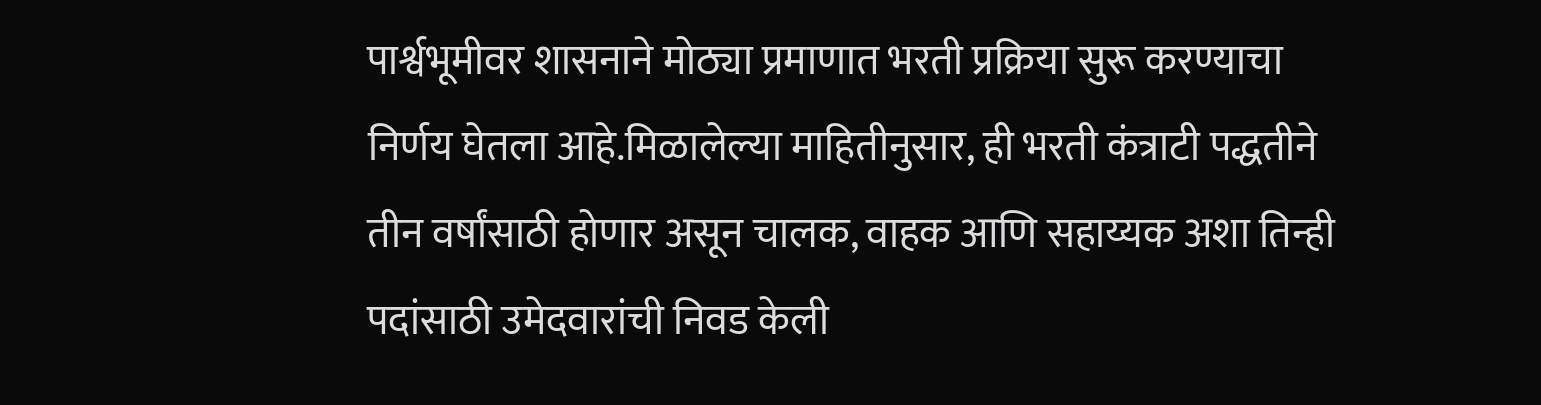पार्श्वभूमीवर शासनाने मोठ्या प्रमाणात भरती प्रक्रिया सुरू करण्याचा निर्णय घेतला आहे.मिळालेल्या माहितीनुसार, ही भरती कंत्राटी पद्धतीने तीन वर्षांसाठी होणार असून चालक, वाहक आणि सहाय्यक अशा तिन्ही पदांसाठी उमेदवारांची निवड केली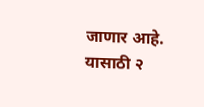जाणार आहे. यासाठी २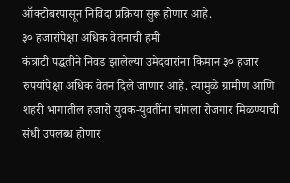ऑक्टोबरपासून निविदा प्रक्रिया सुरू होणार आहे.
३० हजारांपेक्षा अधिक वेतनाची हमी
कंत्राटी पद्धतीने निवड झालेल्या उमेदवारांना किमान ३० हजार रुपयांपेक्षा अधिक वेतन दिले जाणार आहे. त्यामुळे ग्रामीण आणि शहरी भागातील हजारो युवक-युवतींना चांगला रोजगार मिळण्याची संधी उपलब्ध होणार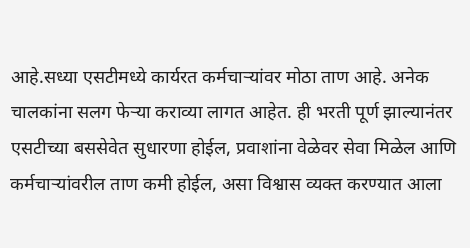आहे.सध्या एसटीमध्ये कार्यरत कर्मचाऱ्यांवर मोठा ताण आहे. अनेक चालकांना सलग फेऱ्या कराव्या लागत आहेत. ही भरती पूर्ण झाल्यानंतर एसटीच्या बससेवेत सुधारणा होईल, प्रवाशांना वेळेवर सेवा मिळेल आणि कर्मचाऱ्यांवरील ताण कमी होईल, असा विश्वास व्यक्त करण्यात आला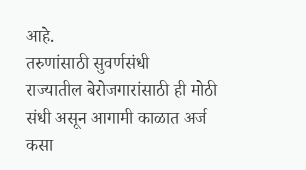आहे.
तरुणांसाठी सुवर्णसंधी
राज्यातील बेरोजगारांसाठी ही मोठी संधी असून आगामी काळात अर्ज कसा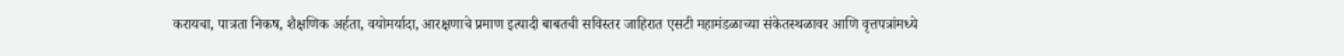करायचा, पात्रता निकष, शैक्षणिक अर्हता, वयोमर्यादा, आरक्षणाचे प्रमाण इत्यादी बाबतची सविस्तर जाहिरात एसटी महामंडळाच्या संकेतस्थळावर आणि वृत्तपत्रांमध्ये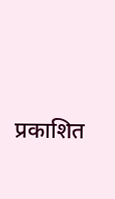प्रकाशित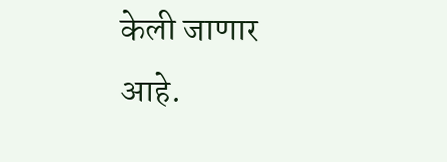केली जाणार आहे.